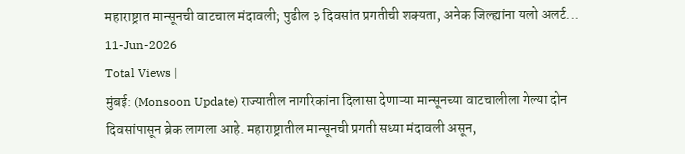महाराष्ट्रात मान्सूनची वाटचाल मंदावली; पुढील ३ दिवसांत प्रगतीची शक्यता, अनेक जिल्ह्यांना यलो अलर्ट...
11-Jun-2026
Total Views |
मुंबई: (Monsoon Update) राज्यातील नागरिकांना दिलासा देणाऱ्या मान्सूनच्या वाटचालीला गेल्या दोन दिवसांपासून ब्रेक लागला आहे. महाराष्ट्रातील मान्सूनची प्रगती सध्या मंदावली असून,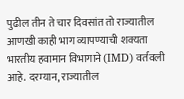पुढील तीन ते चार दिवसांत तो राज्यातील आणखी काही भाग व्यापण्याची शक्यता भारतीय हवामान विभागाने (IMD) वर्तवली आहे. दरम्यान, राज्यातील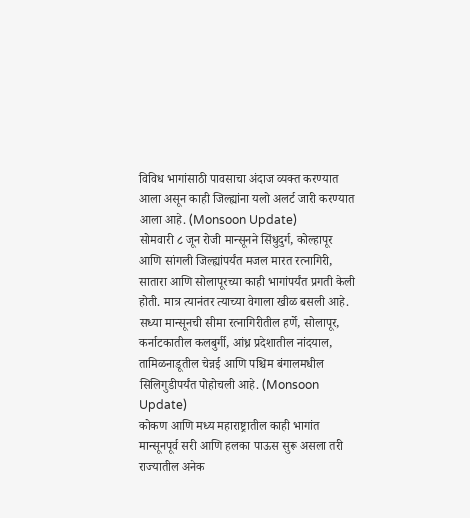विविध भागांसाठी पावसाचा अंदाज व्यक्त करण्यात आला असून काही जिल्ह्यांना यलो अलर्ट जारी करण्यात आला आहे. (Monsoon Update)
सोमवारी ८ जून रोजी मान्सूनने सिंधुदुर्ग, कोल्हापूर आणि सांगली जिल्ह्यांपर्यंत मजल मारत रत्नागिरी, सातारा आणि सोलापूरच्या काही भागांपर्यंत प्रगती केली होती. मात्र त्यानंतर त्याच्या वेगाला खीळ बसली आहे. सध्या मान्सूनची सीमा रत्नागिरीतील हर्णे, सोलापूर, कर्नाटकातील कलबुर्गी, आंध्र प्रदेशातील नांदयाल, तामिळनाडूतील चेन्नई आणि पश्चिम बंगालमधील सिलिगुडीपर्यंत पोहोचली आहे. (Monsoon Update)
कोकण आणि मध्य महाराष्ट्रातील काही भागांत मान्सूनपूर्व सरी आणि हलका पाऊस सुरू असला तरी राज्यातील अनेक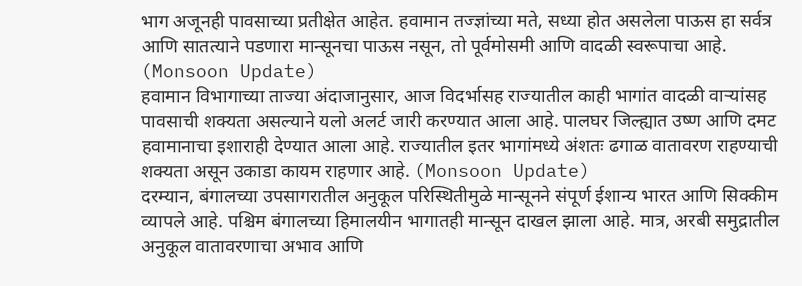भाग अजूनही पावसाच्या प्रतीक्षेत आहेत. हवामान तज्ज्ञांच्या मते, सध्या होत असलेला पाऊस हा सर्वत्र आणि सातत्याने पडणारा मान्सूनचा पाऊस नसून, तो पूर्वमोसमी आणि वादळी स्वरूपाचा आहे. (Monsoon Update)
हवामान विभागाच्या ताज्या अंदाजानुसार, आज विदर्भासह राज्यातील काही भागांत वादळी वाऱ्यांसह पावसाची शक्यता असल्याने यलो अलर्ट जारी करण्यात आला आहे. पालघर जिल्ह्यात उष्ण आणि दमट हवामानाचा इशाराही देण्यात आला आहे. राज्यातील इतर भागांमध्ये अंशतः ढगाळ वातावरण राहण्याची शक्यता असून उकाडा कायम राहणार आहे. (Monsoon Update)
दरम्यान, बंगालच्या उपसागरातील अनुकूल परिस्थितीमुळे मान्सूनने संपूर्ण ईशान्य भारत आणि सिक्कीम व्यापले आहे. पश्चिम बंगालच्या हिमालयीन भागातही मान्सून दाखल झाला आहे. मात्र, अरबी समुद्रातील अनुकूल वातावरणाचा अभाव आणि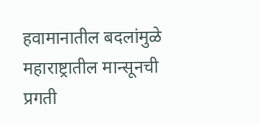हवामानातील बदलांमुळे महाराष्ट्रातील मान्सूनची प्रगती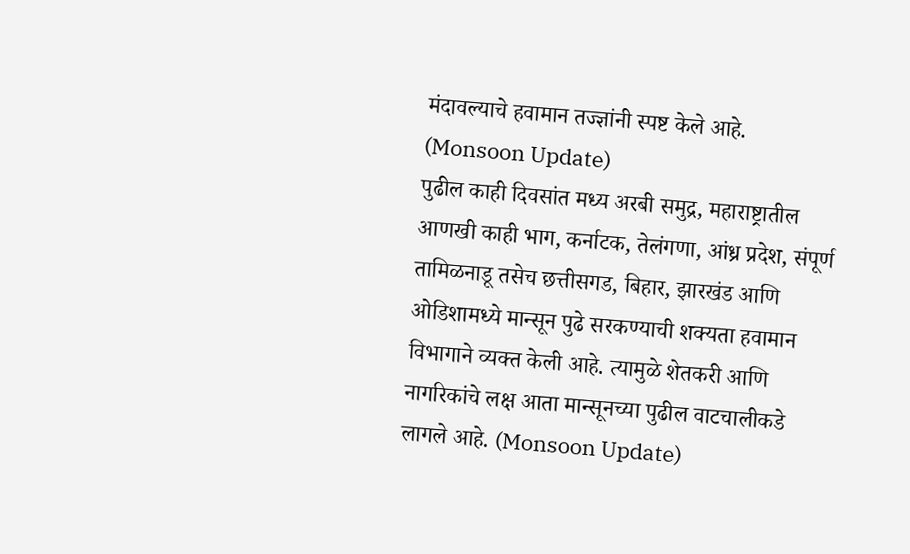मंदावल्याचे हवामान तज्ज्ञांनी स्पष्ट केले आहे. (Monsoon Update)
पुढील काही दिवसांत मध्य अरबी समुद्र, महाराष्ट्रातील आणखी काही भाग, कर्नाटक, तेलंगणा, आंध्र प्रदेश, संपूर्ण तामिळनाडू तसेच छत्तीसगड, बिहार, झारखंड आणि ओडिशामध्ये मान्सून पुढे सरकण्याची शक्यता हवामान विभागाने व्यक्त केली आहे. त्यामुळे शेतकरी आणि नागरिकांचे लक्ष आता मान्सूनच्या पुढील वाटचालीकडे लागले आहे. (Monsoon Update)